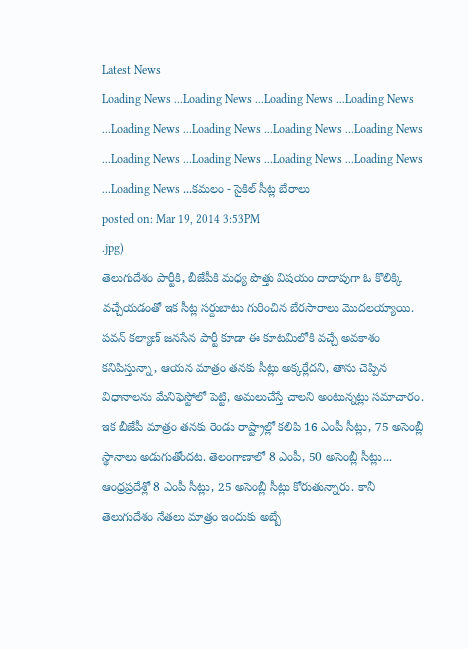Latest News
Loading News ...Loading News ...Loading News ...Loading News ...Loading News ...Loading News ...Loading News ...Loading News ...Loading News ...Loading News ...Loading News ...Loading News ...Loading News ...కమలం - సైకిల్ సీట్ల బేరాలు
posted on: Mar 19, 2014 3:53PM
.jpg)
తెలుగుదేశం పార్టీకి, బీజేపీకి మధ్య పొత్తు విషయం దాదాపుగా ఓ కొలిక్కి వచ్చేయడంతో ఇక సీట్ల సర్దుబాటు గురించిన బేరసారాలు మొదలయ్యాయి. పవన్ కల్యాణ్ జనసేన పార్టీ కూడా ఈ కూటమిలోకి వచ్చే అవకాశం కనిపిస్తున్నా, ఆయన మాత్రం తనకు సీట్లు అక్కర్లేదని, తాను చెప్పిన విధానాలను మేనిఫెస్టోలో పెట్టి, అమలుచేస్తే చాలని అంటున్నట్లు సమాచారం. ఇక బీజేపీ మాత్రం తనకు రెండు రాష్ట్రాల్లో కలిపి 16 ఎంపీ సీట్లు, 75 అసెంబ్లీ స్థానాలు అడుగుతోందట. తెలంగాణాలో 8 ఎంపీ, 50 అసెంబ్లీ సీట్లు... ఆంధ్రప్రదేశ్లో 8 ఎంపీ సీట్లు, 25 అసెంబ్లీ సీట్లు కోరుతున్నారు. కానీ తెలుగుదేశం నేతలు మాత్రం ఇందుకు అబ్బే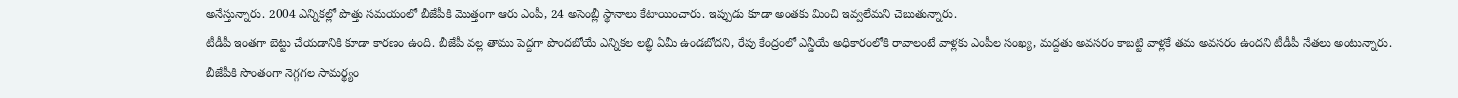అనేస్తున్నారు. 2004 ఎన్నికల్లో పొత్తు సమయంలో బీజేపీకి మొత్తంగా ఆరు ఎంపీ, 24 అసెంబ్లీ స్థానాలు కేటాయించారు. ఇప్పుడు కూడా అంతకు మించి ఇవ్వలేమని చెబుతున్నారు.
టీడీపీ ఇంతగా బెట్టు చేయడానికి కూడా కారణం ఉంది. బీజేపీ వల్ల తాము పెద్దగా పొందబోయే ఎన్నికల లబ్ధి ఏమీ ఉండబోదని, రేపు కేంద్రంలో ఎన్డీయే అధికారంలోకి రావాలంటే వాళ్లకు ఎంపీల సంఖ్య, మద్దతు అవసరం కాబట్టి వాళ్లకే తమ అవసరం ఉందని టీడీపీ నేతలు అంటున్నారు. బీజేపీకి సొంతంగా నెగ్గగల సామర్థ్యం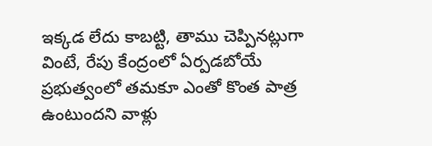ఇక్కడ లేదు కాబట్టి, తాము చెప్పినట్లుగా వింటే, రేపు కేంద్రంలో ఏర్పడబోయే ప్రభుత్వంలో తమకూ ఎంతో కొంత పాత్ర ఉంటుందని వాళ్లు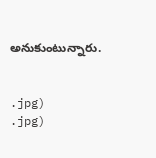అనుకుంటున్నారు.


.jpg)
.jpg)